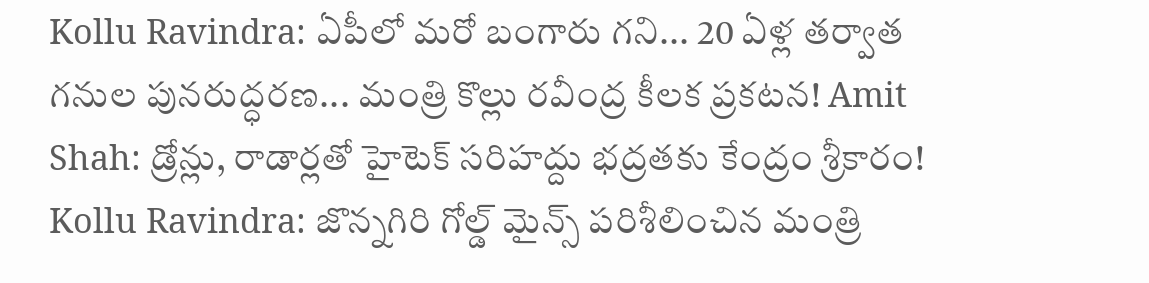Kollu Ravindra: ఏపీలో మరో బంగారు గని... 20 ఏళ్ల తర్వాత గనుల పునరుద్ధరణ... మంత్రి కొల్లు రవీంద్ర కీలక ప్రకటన! Amit Shah: డ్రోన్లు, రాడార్లతో హైటెక్ సరిహద్దు భద్రతకు కేంద్రం శ్రీకారం! Kollu Ravindra: జొన్నగిరి గోల్డ్ మైన్స్ పరిశీలించిన మంత్రి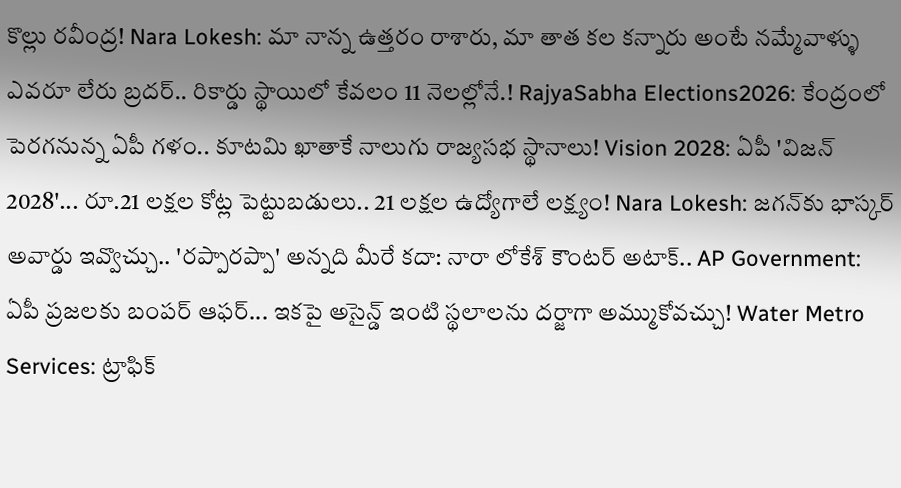కొల్లు రవీంద్ర! Nara Lokesh: మా నాన్న ఉత్తరం రాశారు, మా తాత కల కన్నారు అంటే నమ్మేవాళ్ళు ఎవరూ లేరు బ్రదర్.. రికార్డు స్థాయిలో కేవలం 11 నెలల్లోనే.! RajyaSabha Elections2026: కేంద్రంలో పెరగనున్న ఏపీ గళం.. కూటమి ఖాతాకే నాలుగు రాజ్యసభ స్థానాలు! Vision 2028: ఏపీ 'విజన్ 2028'... రూ.21 లక్షల కోట్ల పెట్టుబడులు.. 21 లక్షల ఉద్యోగాలే లక్ష్యం! Nara Lokesh: జగన్‌కు భాస్కర్ అవార్డు ఇవ్వొచ్చు.. 'రప్పారప్పా' అన్నది మీరే కదా: నారా లోకేశ్ కౌంటర్ అటాక్.. AP Government: ఏపీ ప్రజలకు బంపర్ ఆఫర్... ఇకపై అసైన్డ్ ఇంటి స్థలాలను దర్జాగా అమ్ముకోవచ్చు! Water Metro Services: ట్రాఫిక్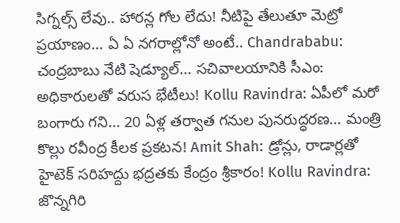సిగ్నల్స్ లేవు.. హారన్ల గోల లేదు! నీటిపై తేలుతూ మెట్రో ప్రయాణం... ఏ ఏ నగరాల్లోనో అంటే.. Chandrababu: చంద్రబాబు నేటి షెడ్యూల్... సచివాలయానికి సీఎం: అధికారులతో వరుస భేటీలు! Kollu Ravindra: ఏపీలో మరో బంగారు గని... 20 ఏళ్ల తర్వాత గనుల పునరుద్ధరణ... మంత్రి కొల్లు రవీంద్ర కీలక ప్రకటన! Amit Shah: డ్రోన్లు, రాడార్లతో హైటెక్ సరిహద్దు భద్రతకు కేంద్రం శ్రీకారం! Kollu Ravindra: జొన్నగిరి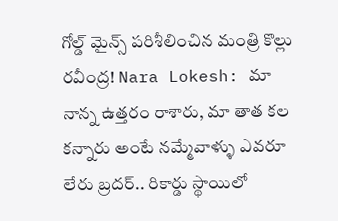గోల్డ్ మైన్స్ పరిశీలించిన మంత్రి కొల్లు రవీంద్ర! Nara Lokesh: మా నాన్న ఉత్తరం రాశారు, మా తాత కల కన్నారు అంటే నమ్మేవాళ్ళు ఎవరూ లేరు బ్రదర్.. రికార్డు స్థాయిలో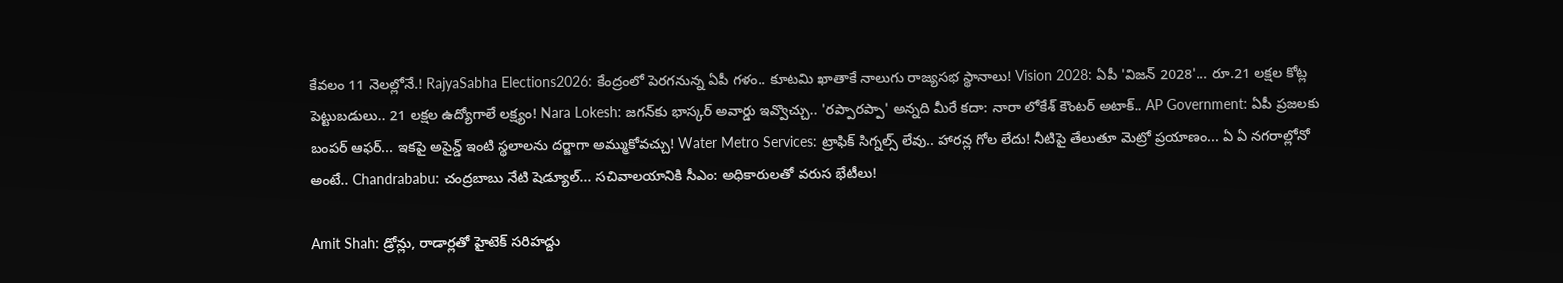కేవలం 11 నెలల్లోనే.! RajyaSabha Elections2026: కేంద్రంలో పెరగనున్న ఏపీ గళం.. కూటమి ఖాతాకే నాలుగు రాజ్యసభ స్థానాలు! Vision 2028: ఏపీ 'విజన్ 2028'... రూ.21 లక్షల కోట్ల పెట్టుబడులు.. 21 లక్షల ఉద్యోగాలే లక్ష్యం! Nara Lokesh: జగన్‌కు భాస్కర్ అవార్డు ఇవ్వొచ్చు.. 'రప్పారప్పా' అన్నది మీరే కదా: నారా లోకేశ్ కౌంటర్ అటాక్.. AP Government: ఏపీ ప్రజలకు బంపర్ ఆఫర్... ఇకపై అసైన్డ్ ఇంటి స్థలాలను దర్జాగా అమ్ముకోవచ్చు! Water Metro Services: ట్రాఫిక్ సిగ్నల్స్ లేవు.. హారన్ల గోల లేదు! నీటిపై తేలుతూ మెట్రో ప్రయాణం... ఏ ఏ నగరాల్లోనో అంటే.. Chandrababu: చంద్రబాబు నేటి షెడ్యూల్... సచివాలయానికి సీఎం: అధికారులతో వరుస భేటీలు!

Amit Shah: డ్రోన్లు, రాడార్లతో హైటెక్ సరిహద్దు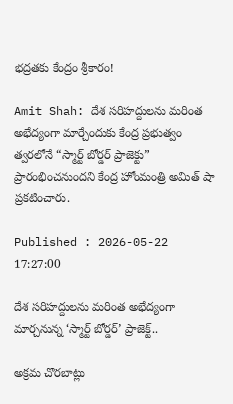భద్రతకు కేంద్రం శ్రీకారం!

Amit Shah: దేశ సరిహద్దులను మరింత అభేద్యంగా మార్చేందుకు కేంద్ర ప్రభుత్వం త్వరలోనే “స్మార్ట్ బోర్డర్ ప్రాజెక్టు” ప్రారంభించనుందని కేంద్ర హోంమంత్రి అమిత్ షా ప్రకటించారు.

Published : 2026-05-22 17:27:00

దేశ సరిహద్దులను మరింత అభేద్యంగా మార్చనున్న ‘స్మార్ట్ బోర్డర్’ ప్రాజెక్ట్..

అక్రమ చొరబాట్లు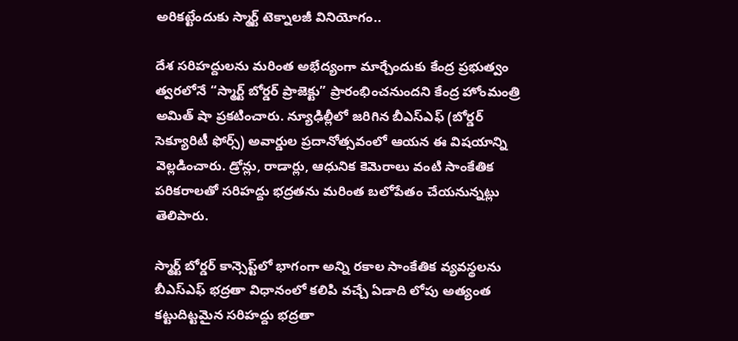అరికట్టేందుకు స్మార్ట్ టెక్నాలజీ వినియోగం..

దేశ సరిహద్దులను మరింత అభేద్యంగా మార్చేందుకు కేంద్ర ప్రభుత్వం త్వరలోనే “స్మార్ట్ బోర్డర్ ప్రాజెక్టు” ప్రారంభించనుందని కేంద్ర హోంమంత్రి అమిత్ షా ప్రకటించారు. న్యూఢిల్లీలో జరిగిన బీఎస్‌ఎఫ్‌ (బోర్డర్ సెక్యూరిటీ ఫోర్స్) అవార్డుల ప్రదానోత్సవంలో ఆయన ఈ విషయాన్ని వెల్లడించారు. డ్రోన్లు, రాడార్లు, ఆధునిక కెమెరాలు వంటి సాంకేతిక పరికరాలతో సరిహద్దు భద్రతను మరింత బలోపేతం చేయనున్నట్లు తెలిపారు.

స్మార్ట్ బోర్డర్ కాన్సెప్ట్‌లో భాగంగా అన్ని రకాల సాంకేతిక వ్యవస్థలను బీఎస్‌ఎఫ్ భద్రతా విధానంలో కలిపి వచ్చే ఏడాది లోపు అత్యంత కట్టుదిట్టమైన సరిహద్దు భద్రతా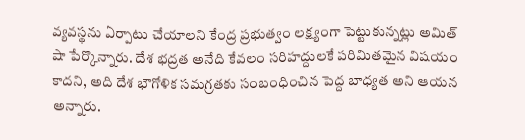వ్యవస్థను ఏర్పాటు చేయాలని కేంద్ర ప్రభుత్వం లక్ష్యంగా పెట్టుకున్నట్లు అమిత్ షా పేర్కొన్నారు. దేశ భద్రత అనేది కేవలం సరిహద్దులకే పరిమితమైన విషయం కాదని, అది దేశ భౌగోళిక సమగ్రతకు సంబంధించిన పెద్ద బాధ్యత అని ఆయన అన్నారు.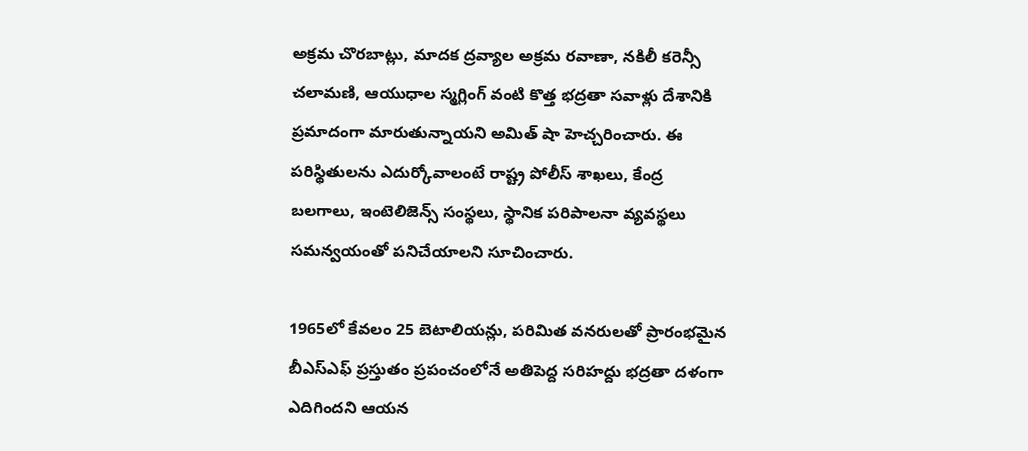అక్రమ చొరబాట్లు, మాదక ద్రవ్యాల అక్రమ రవాణా, నకిలీ కరెన్సీ చలామణి, ఆయుధాల స్మగ్లింగ్ వంటి కొత్త భద్రతా సవాళ్లు దేశానికి ప్రమాదంగా మారుతున్నాయని అమిత్ షా హెచ్చరించారు. ఈ పరిస్థితులను ఎదుర్కోవాలంటే రాష్ట్ర పోలీస్ శాఖలు, కేంద్ర బలగాలు, ఇంటెలిజెన్స్ సంస్థలు, స్థానిక పరిపాలనా వ్యవస్థలు సమన్వయంతో పనిచేయాలని సూచించారు.

1965లో కేవలం 25 బెటాలియన్లు, పరిమిత వనరులతో ప్రారంభమైన బీఎస్‌ఎఫ్ ప్రస్తుతం ప్రపంచంలోనే అతిపెద్ద సరిహద్దు భద్రతా దళంగా ఎదిగిందని ఆయన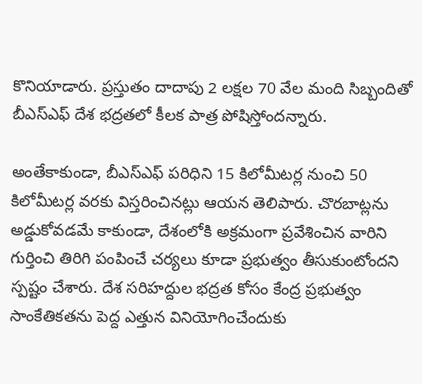కొనియాడారు. ప్రస్తుతం దాదాపు 2 లక్షల 70 వేల మంది సిబ్బందితో బీఎస్‌ఎఫ్ దేశ భద్రతలో కీలక పాత్ర పోషిస్తోందన్నారు.

అంతేకాకుండా, బీఎస్‌ఎఫ్ పరిధిని 15 కిలోమీటర్ల నుంచి 50 కిలోమీటర్ల వరకు విస్తరించినట్లు ఆయన తెలిపారు. చొరబాట్లను అడ్డుకోవడమే కాకుండా, దేశంలోకి అక్రమంగా ప్రవేశించిన వారిని గుర్తించి తిరిగి పంపించే చర్యలు కూడా ప్రభుత్వం తీసుకుంటోందని స్పష్టం చేశారు. దేశ సరిహద్దుల భద్రత కోసం కేంద్ర ప్రభుత్వం సాంకేతికతను పెద్ద ఎత్తున వినియోగించేందుకు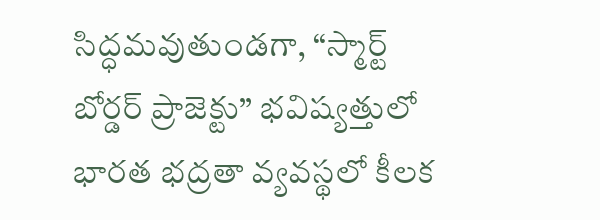సిద్ధమవుతుండగా, “స్మార్ట్ బోర్డర్ ప్రాజెక్టు” భవిష్యత్తులో భారత భద్రతా వ్యవస్థలో కీలక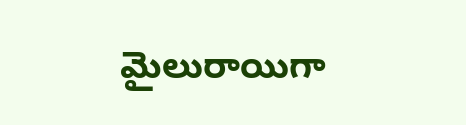మైలురాయిగా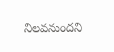నిలవనుందని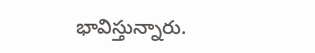భావిస్తున్నారు.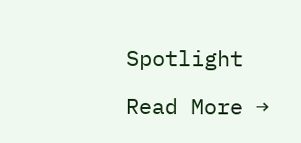Spotlight

Read More →